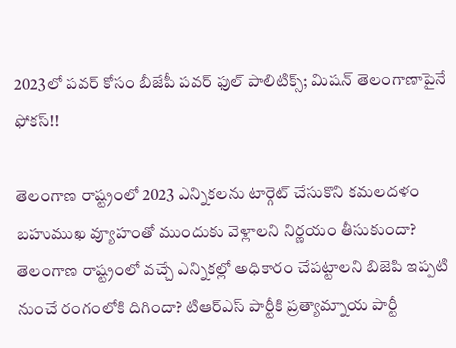2023లో పవర్ కోసం బీజేపీ పవర్ ఫుల్ పాలిటిక్స్; మిషన్ తెలంగాణాపైనే ఫోకస్!!

తెలంగాణ రాష్ట్రంలో 2023 ఎన్నికలను టార్గెట్ చేసుకొని కమలదళం బహుముఖ వ్యూహంతో ముందుకు వెళ్లాలని నిర్ణయం తీసుకుందా? తెలంగాణ రాష్ట్రంలో వచ్చే ఎన్నికల్లో అధికారం చేపట్టాలని బిజెపి ఇప్పటి నుంచే రంగంలోకి దిగిందా? టిఆర్ఎస్ పార్టీకి ప్రత్యామ్నాయ పార్టీ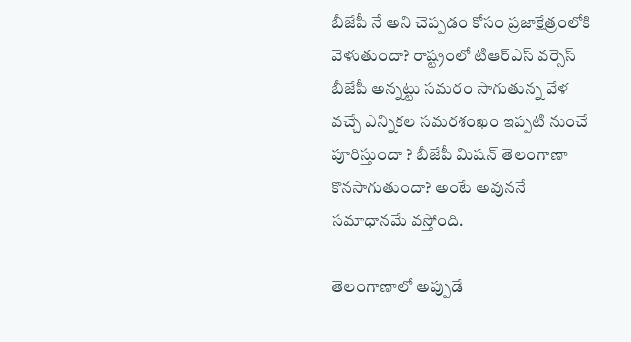బీజేపీ నే అని చెప్పడం కోసం ప్రజాక్షేత్రంలోకి వెళుతుందా? రాష్ట్రంలో టిఆర్ఎస్ వర్సెస్ బీజేపీ అన్నట్టు సమరం సాగుతున్న వేళ వచ్చే ఎన్నికల సమరశంఖం ఇప్పటి నుంచే పూరిస్తుందా ? బీజేపీ మిషన్ తెలంగాణా కొనసాగుతుందా? అంటే అవుననే సమాధానమే వస్తోంది.

తెలంగాణాలో అప్పుడే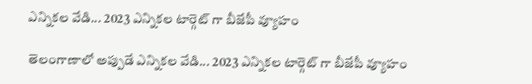ఎన్నికల వేడి... 2023 ఎన్నికల టార్గెట్ గా బీజేపీ వ్యూహం

తెలంగాణాలో అప్పుడే ఎన్నికల వేడి... 2023 ఎన్నికల టార్గెట్ గా బీజేపీ వ్యూహం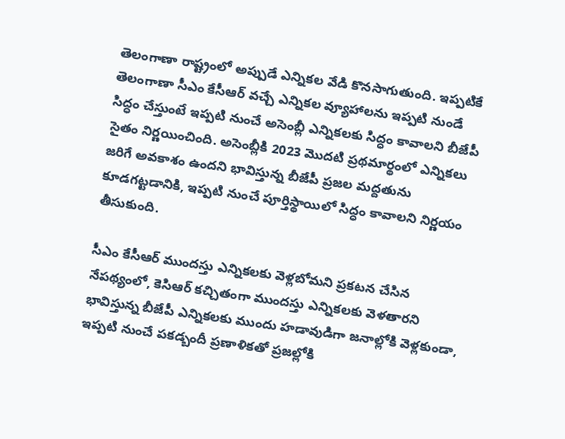తెలంగాణా రాష్ట్రంలో అప్పుడే ఎన్నికల వేడి కొనసాగుతుంది. ఇప్పటికే తెలంగాణా సీఎం కేసీఆర్ వచ్చే ఎన్నికల వ్యూహాలను ఇప్పటి నుండే సిద్ధం చేస్తుంటే ఇప్పటి నుంచే అసెంబ్లీ ఎన్నికలకు సిద్ధం కావాలని బీజేపీ సైతం నిర్ణయించింది. అసెంబ్లీకి 2023 మొదటి ప్రథమార్థంలో ఎన్నికలు జరిగే అవకాశం ఉందని భావిస్తున్న బీజేపీ ప్రజల మద్దతును కూడగట్టడానికి, ఇప్పటి నుంచే పూర్తిస్థాయిలో సిద్ధం కావాలని నిర్ణయం తీసుకుంది.

సీఎం కేసీఆర్ ముందస్తు ఎన్నికలకు వెళ్లబోమని ప్రకటన చేసిన నేపథ్యంలో, కెసిఆర్ కచ్చితంగా ముందస్తు ఎన్నికలకు వెళతారని భావిస్తున్న బీజేపీ ఎన్నికలకు ముందు హడావుడిగా జనాల్లోకి వెళ్లకుండా, ఇప్పటి నుంచే పకడ్బందీ ప్రణాళికతో ప్రజల్లోకి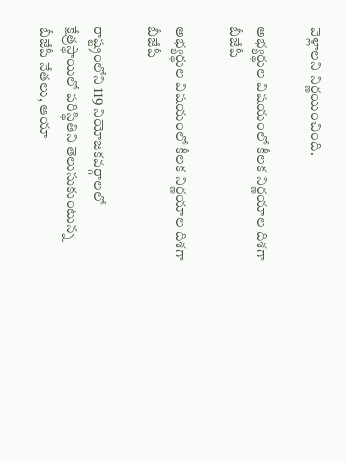వెళ్లాలని నిర్ణయించింది.

అభ్యర్థుల విషయంలో కీలక నిర్ణయాల దిశగా బీజేపీ

అభ్యర్థుల విషయంలో కీలక నిర్ణయాల దిశగా బీజేపీ

రాష్ట్రంలోని 119 నియోజకవర్గాలలో క్షేత్రస్థాయిలో పరిస్థితిని తెలుసుకుంటున్న బీజేపీ నేతలు, ఆయా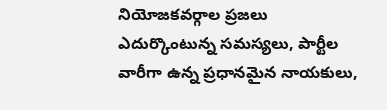నియోజకవర్గాల ప్రజలు ఎదుర్కొంటున్న సమస్యలు, పార్టీల వారీగా ఉన్న ప్రధానమైన నాయకులు,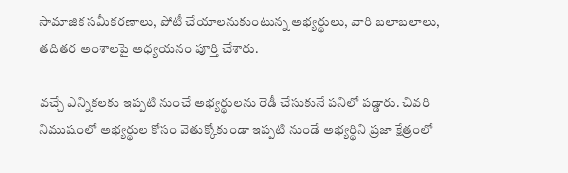సామాజిక సమీకరణాలు, పోటీ చేయాలనుకుంటున్న అభ్యర్థులు, వారి బలాబలాలు, తదితర అంశాలపై అధ్యయనం పూర్తి చేశారు.

వచ్చే ఎన్నికలకు ఇప్పటి నుంచే అభ్యర్థులను రెడీ చేసుకునే పనిలో పడ్డారు. చివరి నిముషంలో అభ్యర్థుల కోసం వెతుక్కోకుండా ఇప్పటి నుండే అభ్యర్థిని ప్రజా క్షేత్రంలో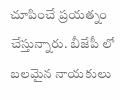చూపించే ప్రయత్నం చేస్తున్నారు. బీజేపీ లో బలమైన నాయకులు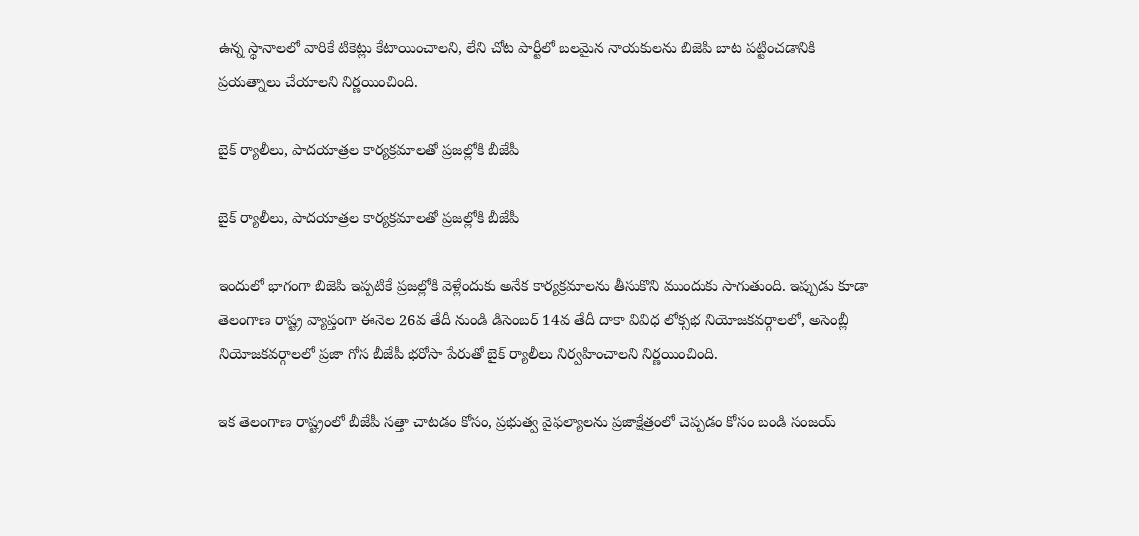ఉన్న స్థానాలలో వారికే టికెట్లు కేటాయించాలని, లేని చోట పార్టీలో బలమైన నాయకులను బిజెపి బాట పట్టించడానికి ప్రయత్నాలు చేయాలని నిర్ణయించింది.

బైక్ ర్యాలీలు, పాదయాత్రల కార్యక్రమాలతో ప్రజల్లోకి బీజేపీ

బైక్ ర్యాలీలు, పాదయాత్రల కార్యక్రమాలతో ప్రజల్లోకి బీజేపీ

ఇందులో భాగంగా బిజెపి ఇప్పటికే ప్రజల్లోకి వెళ్లేందుకు అనేక కార్యక్రమాలను తీసుకొని ముందుకు సాగుతుంది. ఇప్పుడు కూడా తెలంగాణ రాష్ట్ర వ్యాప్తంగా ఈనెల 26వ తేదీ నుండి డిసెంబర్ 14వ తేదీ దాకా వివిధ లోక్సభ నియోజకవర్గాలలో, అసెంబ్లీ నియోజకవర్గాలలో ప్రజా గోస బీజేపీ భరోసా పేరుతో బైక్ ర్యాలీలు నిర్వహించాలని నిర్ణయించింది.

ఇక తెలంగాణ రాష్ట్రంలో బీజేపీ సత్తా చాటడం కోసం, ప్రభుత్వ వైఫల్యాలను ప్రజాక్షేత్రంలో చెప్పడం కోసం బండి సంజయ్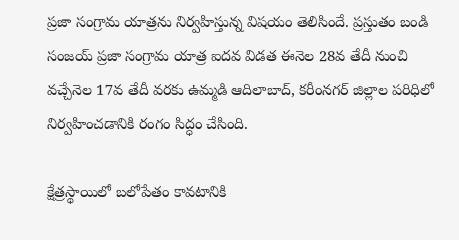ప్రజా సంగ్రామ యాత్రను నిర్వహిస్తున్న విషయం తెలిసిందే. ప్రస్తుతం బండి సంజయ్ ప్రజా సంగ్రామ యాత్ర ఐదవ విడత ఈనెల 28వ తేదీ నుంచి వచ్చేనెల 17వ తేదీ వరకు ఉమ్మడి ఆదిలాబాద్, కరీంనగర్ జిల్లాల పరిధిలో నిర్వహించడానికి రంగం సిద్ధం చేసింది.

క్షేత్రస్థాయిలో బలోపేతం కావటానికి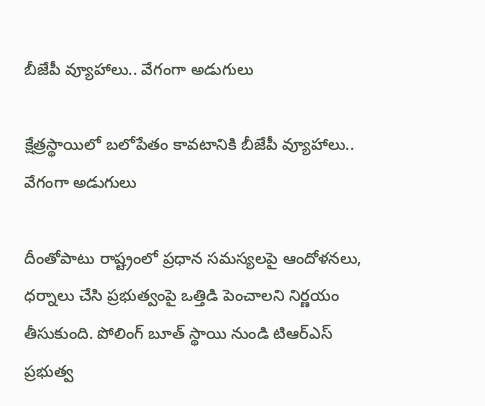బీజేపీ వ్యూహాలు.. వేగంగా అడుగులు

క్షేత్రస్థాయిలో బలోపేతం కావటానికి బీజేపీ వ్యూహాలు.. వేగంగా అడుగులు

దీంతోపాటు రాష్ట్రంలో ప్రధాన సమస్యలపై ఆందోళనలు, ధర్నాలు చేసి ప్రభుత్వంపై ఒత్తిడి పెంచాలని నిర్ణయం తీసుకుంది. పోలింగ్ బూత్ స్థాయి నుండి టిఆర్ఎస్ ప్రభుత్వ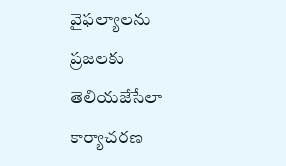వైఫల్యాలను ప్రజలకు తెలియజేసేలా కార్యాచరణ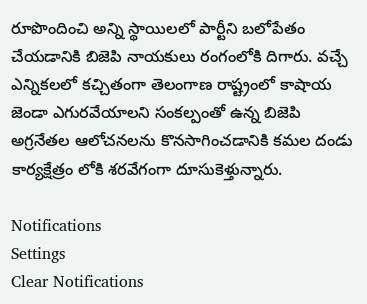రూపొందించి అన్ని స్థాయిలలో పార్టీని బలోపేతం చేయడానికి బిజెపి నాయకులు రంగంలోకి దిగారు. వచ్చే ఎన్నికలలో కచ్చితంగా తెలంగాణ రాష్ట్రంలో కాషాయ జెండా ఎగురవేయాలని సంకల్పంతో ఉన్న బిజెపి అగ్రనేతల ఆలోచనలను కొనసాగించడానికి కమల దండు కార్యక్షేత్రం లోకి శరవేగంగా దూసుకెళ్తున్నారు.

Notifications
Settings
Clear Notifications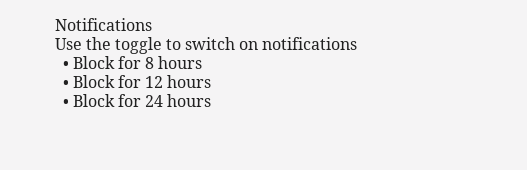Notifications
Use the toggle to switch on notifications
  • Block for 8 hours
  • Block for 12 hours
  • Block for 24 hours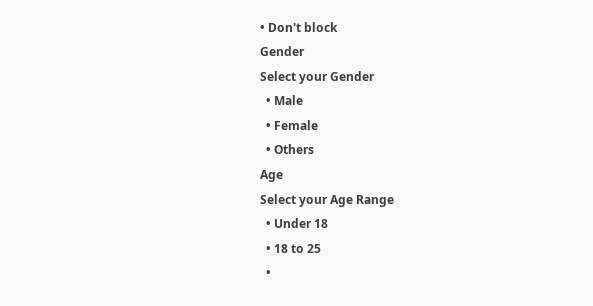• Don't block
Gender
Select your Gender
  • Male
  • Female
  • Others
Age
Select your Age Range
  • Under 18
  • 18 to 25
  •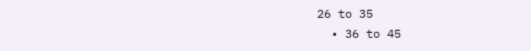26 to 35
  • 36 to 45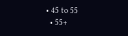• 45 to 55
  • 55+